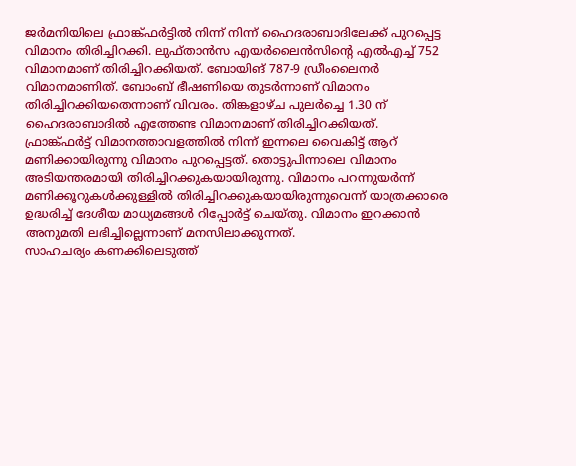ജർമനിയിലെ ഫ്രാങ്ക്ഫർട്ടിൽ നിന്ന് നിന്ന് ഹൈദരാബാദിലേക്ക് പുറപ്പെട്ട വിമാനം തിരിച്ചിറക്കി. ലുഫ്താൻസ എയർലൈൻസിന്റെ എൽഎച്ച് 752 വിമാനമാണ് തിരിച്ചിറക്കിയത്. ബോയിങ് 787-9 ഡ്രീംലൈനർ വിമാനമാണിത്. ബോംബ് ഭീഷണിയെ തുടർന്നാണ് വിമാനം തിരിച്ചിറക്കിയതെന്നാണ് വിവരം. തിങ്കളാഴ്ച പുലർച്ചെ 1.30 ന് ഹൈദരാബാദിൽ എത്തേണ്ട വിമാനമാണ് തിരിച്ചിറക്കിയത്.
ഫ്രാങ്ക്ഫർട്ട് വിമാനത്താവളത്തിൽ നിന്ന് ഇന്നലെ വൈകിട്ട് ആറ് മണിക്കായിരുന്നു വിമാനം പുറപ്പെട്ടത്. തൊട്ടുപിന്നാലെ വിമാനം അടിയന്തരമായി തിരിച്ചിറക്കുകയായിരുന്നു. വിമാനം പറന്നുയർന്ന് മണിക്കൂറുകൾക്കുള്ളിൽ തിരിച്ചിറക്കുകയായിരുന്നുവെന്ന് യാത്രക്കാരെ ഉദ്ധരിച്ച് ദേശീയ മാധ്യമങ്ങൾ റിപ്പോർട്ട് ചെയ്തു. വിമാനം ഇറക്കാൻ അനുമതി ലഭിച്ചില്ലെന്നാണ് മനസിലാക്കുന്നത്.
സാഹചര്യം കണക്കിലെടുത്ത്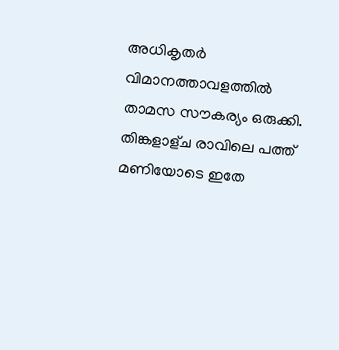അധികൃതർ വിമാനത്താവളത്തിൽ താമസ സൗകര്യം ഒരുക്കി. തിങ്കളാള്ച രാവിലെ പത്ത് മണിയോടെ ഇതേ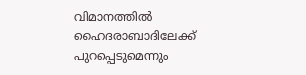വിമാനത്തിൽ ഹൈദരാബാദിലേക്ക് പുറപ്പെടുമെന്നും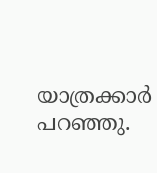യാത്രക്കാർ പറഞ്ഞു.